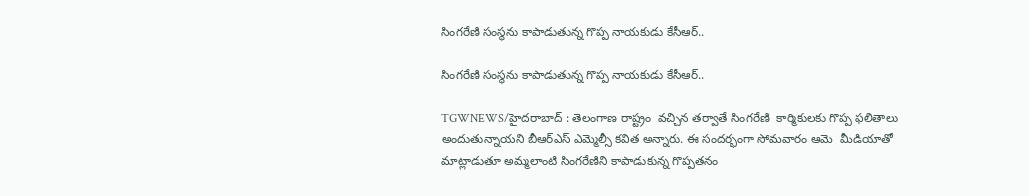సింగరేణి సంస్థను కాపాడుతున్న గొప్ప నాయకుడు కేసీఆర్..

సింగరేణి సంస్థను కాపాడుతున్న గొప్ప నాయకుడు కేసీఆర్..

TGWNEWS/హైదరాబాద్ : తెలంగాణ రాష్ట్రం  వచ్చిన తర్వాతే సింగరేణి  కార్మికులకు గొప్ప ఫలితాలు అందుతున్నాయని బీఆర్ఎస్ ఎమ్మెల్సీ కవిత అన్నారు. ఈ సందర్భంగా సోమవారం ఆమె  మీడియాతో మాట్లాడుతూ అమ్మలాంటి సింగరేణిని కాపాడుకున్న గొప్పతనం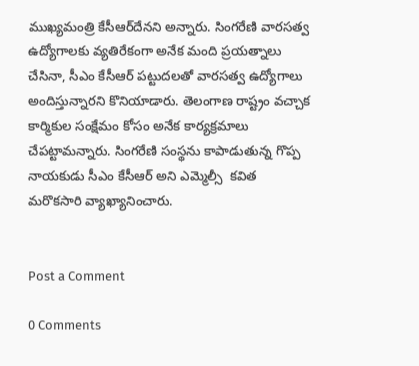ముఖ్యమంత్రి కేసీఆర్‌దేనని అన్నారు. సింగరేణి వారసత్వ ఉద్యోగాలకు వ్యతిరేకంగా అనేక మంది ప్రయత్నాలు చేసినా, సీఎం కేసీఆర్ పట్టుదలతో వారసత్వ ఉద్యోగాలు అందిస్తున్నారని కొనియాడారు. తెలంగాణ రాష్ట్రం వచ్చాక కార్మికుల సంక్షేమం కోసం అనేక కార్యక్రమాలు చేపట్టామన్నారు. సింగరేణి సంస్థను కాపాడుతున్న గొప్ప నాయకుడు సీఎం కేసీఆర్ అని ఎమ్మెల్సీ  కవిత మరొకసారి వ్యాఖ్యానించారు.


Post a Comment

0 Comments